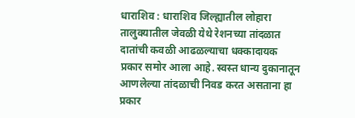धाराशिव : धाराशिव जिल्ह्यातील लोहारा तालुक्यातील जेवळी येथे रेशनच्या तांदळात दातांची कवळी आढळल्याचा धक्कादायक प्रकार समोर आला आहे. स्वस्त धान्य दुकानातून आणलेल्या तांदळाची निवड करत असताना हा प्रकार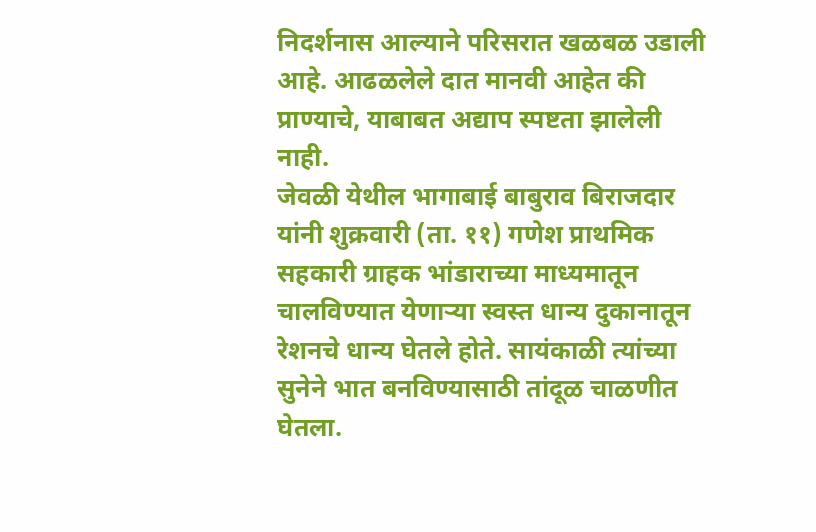निदर्शनास आल्याने परिसरात खळबळ उडाली आहे. आढळलेले दात मानवी आहेत की प्राण्याचे, याबाबत अद्याप स्पष्टता झालेली नाही.
जेवळी येथील भागाबाई बाबुराव बिराजदार यांनी शुक्रवारी (ता. ११) गणेश प्राथमिक सहकारी ग्राहक भांडाराच्या माध्यमातून चालविण्यात येणाऱ्या स्वस्त धान्य दुकानातून रेशनचे धान्य घेतले होते. सायंकाळी त्यांच्या सुनेने भात बनविण्यासाठी तांदूळ चाळणीत घेतला.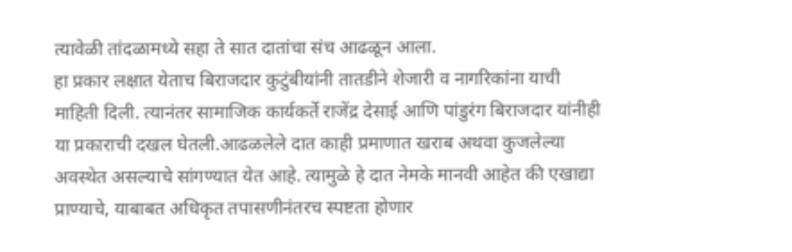त्यावेळी तांदळामध्ये सहा ते सात दातांचा संच आढळून आला.
हा प्रकार लक्षात येताच बिराजदार कुटुंबीयांनी तातडीने शेजारी व नागरिकांना याची माहिती दिली. त्यानंतर सामाजिक कार्यकर्ते राजेंद्र देसाई आणि पांडुरंग बिराजदार यांनीही या प्रकाराची दखल घेतली.आढळलेले दात काही प्रमाणात खराब अथवा कुजलेल्या अवस्थेत असल्याचे सांगण्यात येत आहे. त्यामुळे हे दात नेमके मानवी आहेत की एखाद्या प्राण्याचे, याबाबत अधिकृत तपासणीनंतरच स्पष्टता होणार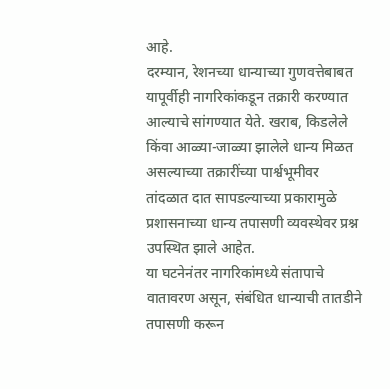आहे.
दरम्यान, रेशनच्या धान्याच्या गुणवत्तेबाबत यापूर्वीही नागरिकांकडून तक्रारी करण्यात आल्याचे सांगण्यात येते. खराब, किडलेले किंवा आळ्या-जाळ्या झालेले धान्य मिळत असल्याच्या तक्रारींच्या पार्श्वभूमीवर तांदळात दात सापडल्याच्या प्रकारामुळे प्रशासनाच्या धान्य तपासणी व्यवस्थेवर प्रश्न उपस्थित झाले आहेत.
या घटनेनंतर नागरिकांमध्ये संतापाचे वातावरण असून, संबंधित धान्याची तातडीने तपासणी करून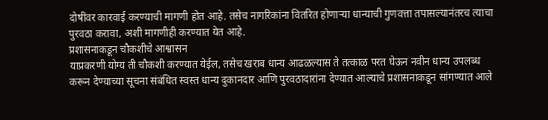दोषींवर कारवाई करण्याची मागणी होत आहे. तसेच नागरिकांना वितरित होणाऱ्या धान्याची गुणवत्ता तपासल्यानंतरच त्याचा पुरवठा करावा, अशी मागणीही करण्यात येत आहे.
प्रशासनाकडून चौकशीचे आश्वासन
याप्रकरणी योग्य ती चौकशी करण्यात येईल, तसेच खराब धान्य आढळल्यास ते तत्काळ परत घेऊन नवीन धान्य उपलब्ध करून देण्याच्या सूचना संबंधित स्वस्त धान्य दुकानदार आणि पुरवठादारांना देण्यात आल्याचे प्रशासनाकडून सांगण्यात आले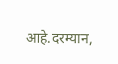आहे.दरम्यान,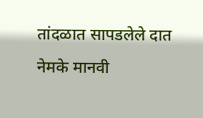तांदळात सापडलेले दात नेमके मानवी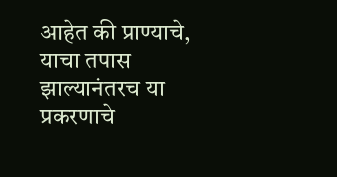आहेत की प्राण्याचे, याचा तपास झाल्यानंतरच या प्रकरणाचे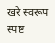खरे स्वरूप स्पष्ट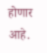होणार आहे.